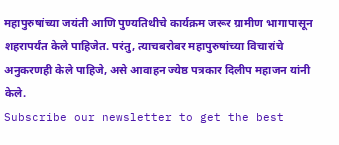महापुरुषांच्या जयंती आणि पुण्यतिथीचे कार्यक्रम जरूर ग्रामीण भागापासून शहरापर्यंत केले पाहिजेत. परंतु, त्याचबरोबर महापुरुषांच्या विचारांचे अनुकरणही केले पाहिजे, असे आवाहन ज्येष्ठ पत्रकार दिलीप महाजन यांनी केले.
Subscribe our newsletter to get the best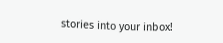stories into your inbox!